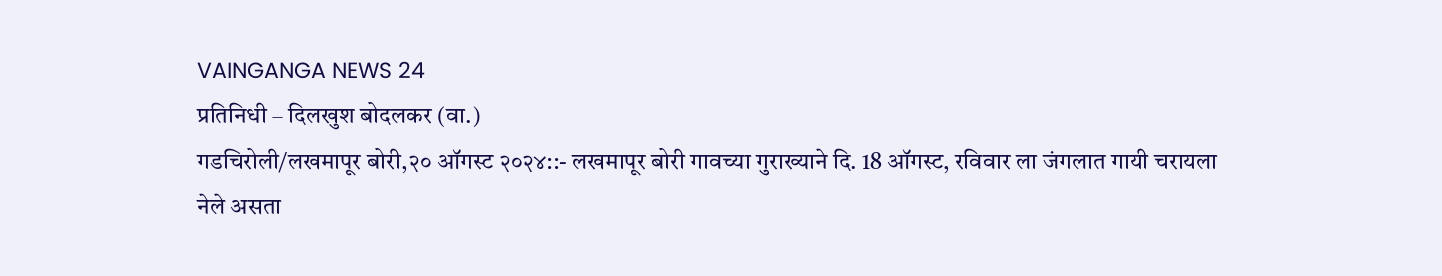VAINGANGA NEWS 24
प्रतिनिधी – दिलखुश बोदलकर (वा.)
गडचिरोली/लखमापूर बोरी,२० ऑगस्ट २०२४::- लखमापूर बोरी गावच्या गुराख्याने दि. 18 ऑगस्ट, रविवार ला जंगलात गायी चरायला नेले असता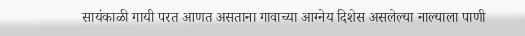सायंकाळी गायी परत आणत असताना गावाच्या आग्नेय दिशेस असलेल्या नाल्याला पाणी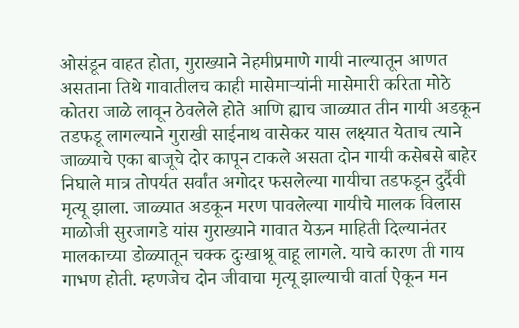ओसंडून वाहत होता, गुराख्याने नेहमीप्रमाणे गायी नाल्यातून आणत असताना तिथे गावातीलच काही मासेमाऱ्यांनी मासेमारी करिता मोठे कोतरा जाळे लावून ठेवलेले होते आणि ह्याच जाळ्यात तीन गायी अडकून तडफडू लागल्याने गुराखी साईनाथ वासेकर यास लक्ष्यात येताच त्याने जाळ्याचे एका बाजूचे दोर कापून टाकले असता दोन गायी कसेबसे बाहेर निघाले मात्र तोपर्यत सर्वांत अगोदर फसलेल्या गायीचा तडफडून दुर्दैवी मृत्यू झाला. जाळ्यात अडकून मरण पावलेल्या गायीचे मालक विलास माळोजी सुरजागडे यांस गुराख्याने गावात येऊन माहिती दिल्यानंतर मालकाच्या डोळ्यातून चक्क दुःखाश्रू वाहू लागले. याचे कारण ती गाय गाभण होती. म्हणजेच दोन जीवाचा मृत्यू झाल्याची वार्ता ऐकून मन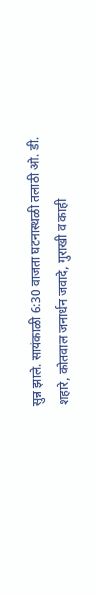सुन्न झाले. सायंकाळी 6:30 वाजता घटनास्थळी तलाठी ओ. डी. शहारे, कोतवाल जनार्धन जवादे, गुराखी व काही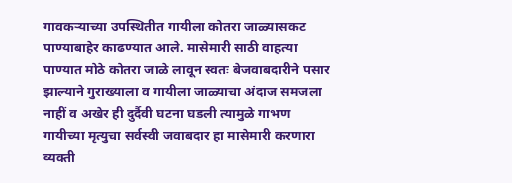गावकऱ्याच्या उपस्थितीत गायीला कोतरा जाळ्यासकट पाण्याबाहेर काढण्यात आले. मासेमारी साठी वाहत्या पाण्यात मोठे कोतरा जाळे लावून स्वतः बेजवाबदारीने पसार झाल्याने गुराख्याला व गायीला जाळ्याचा अंदाज समजला नाहीं व अखेर ही दुर्दैवी घटना घडली त्यामुळे गाभण गायीच्या मृत्युचा सर्वस्वी जवाबदार हा मासेमारी करणारा व्यक्ती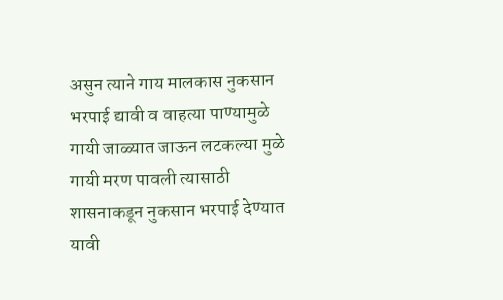असुन त्याने गाय मालकास नुकसान भरपाई द्यावी व वाहत्या पाण्यामुळे गायी जाळ्यात जाऊन लटकल्या मुळे गायी मरण पावली त्यासाठी शासनाकडून नुकसान भरपाई देण्यात यावी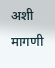अशी मागणी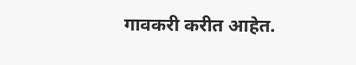गावकरी करीत आहेत.